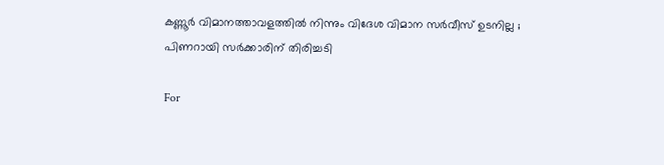കണ്ണൂര്‍ വിമാനത്താവളത്തില്‍ നിന്നും വിദേശ വിമാന സര്‍വീസ് ഉടനില്ല ; പിണറായി സര്‍ക്കാരിന് തിരിച്ചടി

For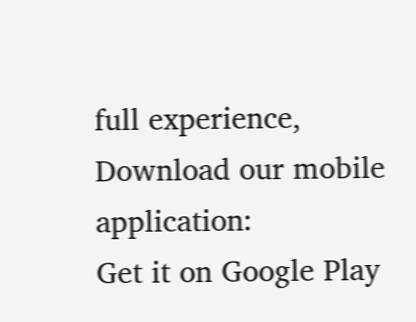full experience, Download our mobile application:
Get it on Google Play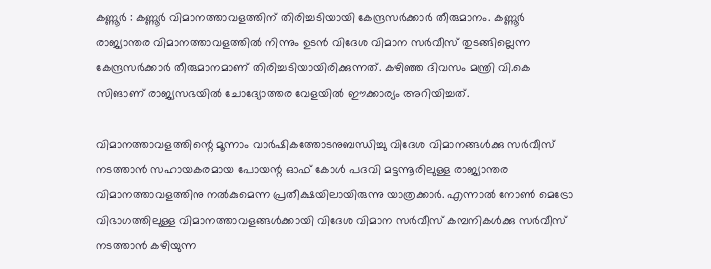കണ്ണൂര്‍ : കണ്ണൂര്‍ വിമാനത്താവളത്തിന് തിരിച്ചടിയായി കേന്ദ്രസര്‍ക്കാര്‍ തീരുമാനം. കണ്ണൂര്‍ രാജ്യാന്തര വിമാനത്താവളത്തില്‍ നിന്നും ഉടന്‍ വിദേശ വിമാന സര്‍വീസ് തുടങ്ങില്ലെന്ന കേന്ദ്രസര്‍ക്കാര്‍ തീരുമാനമാണ് തിരിച്ചടിയായിരിക്കുന്നത്. കഴിഞ്ഞ ദിവസം മന്ത്രി വി.കെ സിങാണ് രാജ്യസഭയില്‍ ചോദ്യോത്തര വേളയില്‍ ഈക്കാര്യം അറിയിച്ചത്.

വിമാനത്താവളത്തിന്റെ മൂന്നാം വാര്‍ഷികത്തോടനുബന്ധിച്ചു വിദേശ വിമാനങ്ങള്‍ക്കു സര്‍വീസ് നടത്താന്‍ സഹായകരമായ പോയന്റ ഓഫ് കോള്‍ പദവി മട്ടന്നൂരിലുള്ള രാജ്യാന്തര വിമാനത്താവളത്തിനു നല്‍കുമെന്ന പ്രതീക്ഷയിലായിരുന്നു യാത്രക്കാര്‍. എന്നാല്‍ നോണ്‍ മെട്രോ വിഭാഗത്തിലുള്ള വിമാനത്താവളങ്ങള്‍ക്കായി വിദേശ വിമാന സര്‍വീസ് കമ്പനികള്‍ക്കു സര്‍വീസ് നടത്താന്‍ കഴിയുന്ന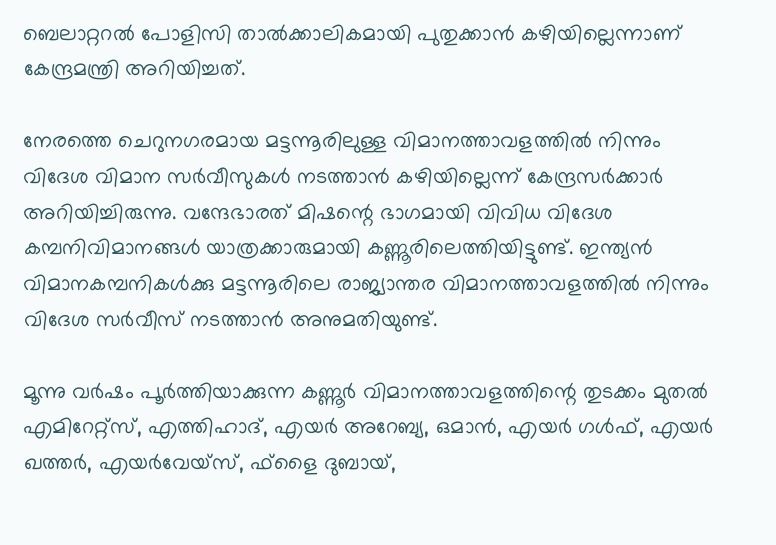ബെലാറ്ററല്‍ പോളിസി താല്‍ക്കാലികമായി പുതുക്കാന്‍ കഴിയില്ലെന്നാണ് കേന്ദ്രമന്ത്രി അറിയിച്ചത്.

നേരത്തെ ചെറുനഗരമായ മട്ടന്നൂരിലുള്ള വിമാനത്താവളത്തില്‍ നിന്നും വിദേശ വിമാന സര്‍വീസുകള്‍ നടത്താന്‍ കഴിയില്ലെന്ന് കേന്ദ്രസര്‍ക്കാര്‍ അറിയിച്ചിരുന്നു. വന്ദേഭാരത് മിഷന്റെ ഭാഗമായി വിവിധ വിദേശ കമ്പനിവിമാനങ്ങള്‍ യാത്രക്കാരുമായി കണ്ണൂരിലെത്തിയിട്ടുണ്ട്. ഇന്ത്യന്‍ വിമാനകമ്പനികള്‍ക്കു മട്ടന്നൂരിലെ രാജ്യാന്തര വിമാനത്താവളത്തില്‍ നിന്നും വിദേശ സര്‍വീസ് നടത്താന്‍ അനുമതിയുണ്ട്.

മൂന്നു വര്‍ഷം പൂര്‍ത്തിയാക്കുന്ന കണ്ണൂര്‍ വിമാനത്താവളത്തിന്റെ തുടക്കം മുതല്‍ എമിറേറ്റ്സ്, എത്തിഹാദ്, എയര്‍ അറേബ്യ, ഒമാന്‍, എയര്‍ ഗള്‍ഫ്, എയര്‍ ഖത്തര്‍, എയര്‍വേയ്സ്, ഫ്ളൈ ദുബായ്,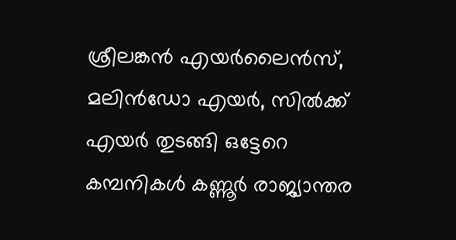ശ്രീലങ്കന്‍ എയര്‍ലൈന്‍സ്, മലിന്‍ഡോ എയര്‍, സില്‍ക്ക് എയര്‍ തുടങ്ങി ഒട്ടേറെ കമ്പനികള്‍ കണ്ണൂര്‍ രാജ്യാന്തര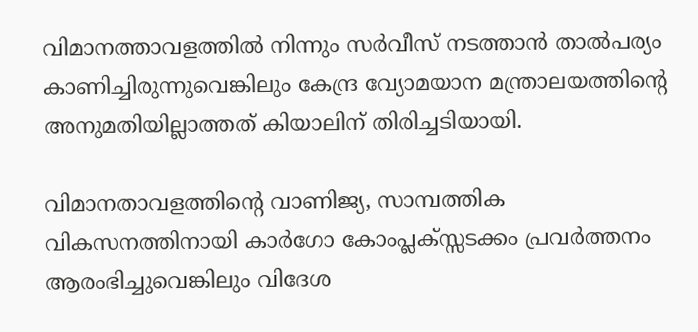വിമാനത്താവളത്തില്‍ നിന്നും സര്‍വീസ് നടത്താന്‍ താല്‍പര്യം കാണിച്ചിരുന്നുവെങ്കിലും കേന്ദ്ര വ്യോമയാന മന്ത്രാലയത്തിന്റെ അനുമതിയില്ലാത്തത് കിയാലിന് തിരിച്ചടിയായി.

വിമാനതാവളത്തിന്റെ വാണിജ്യ, സാമ്പത്തിക വികസനത്തിനായി കാര്‍ഗോ കോംപ്ലക്സ്സടക്കം പ്രവര്‍ത്തനം ആരംഭിച്ചുവെങ്കിലും വിദേശ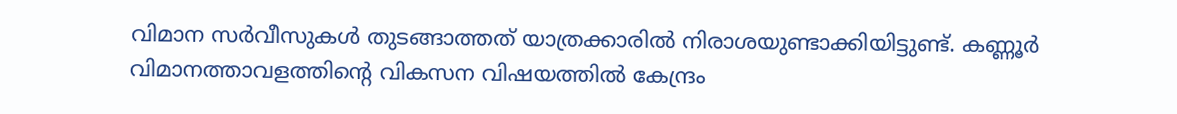വിമാന സര്‍വീസുകള്‍ തുടങ്ങാത്തത് യാത്രക്കാരില്‍ നിരാശയുണ്ടാക്കിയിട്ടുണ്ട്. കണ്ണൂര്‍ വിമാനത്താവളത്തിന്റെ വികസന വിഷയത്തില്‍ കേന്ദ്രം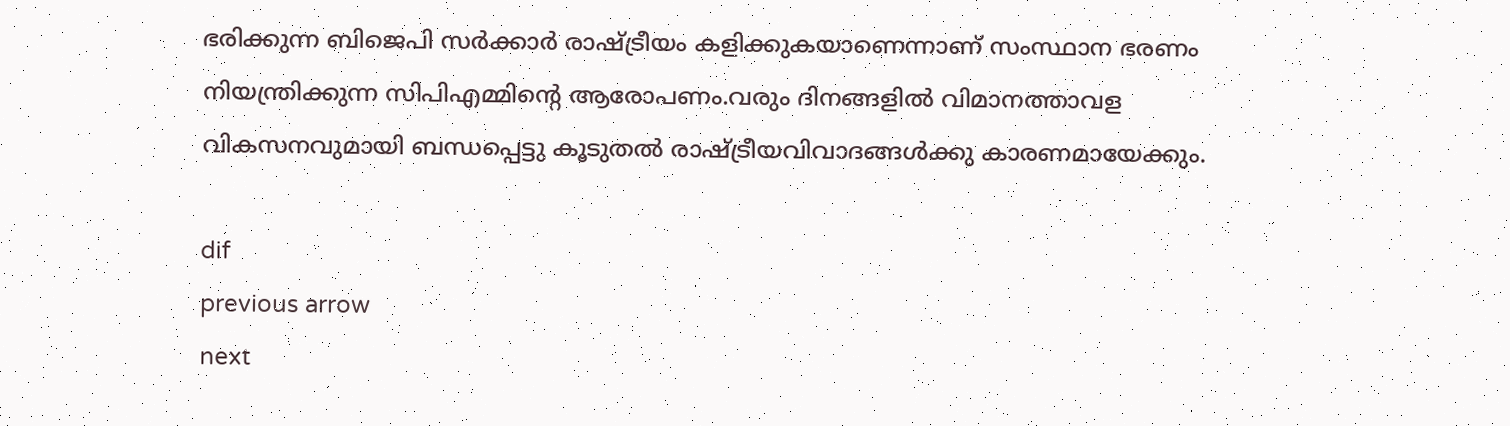ഭരിക്കുന്ന ബിജെപി സര്‍ക്കാര്‍ രാഷ്ട്രീയം കളിക്കുകയാണെന്നാണ് സംസ്ഥാന ഭരണം നിയന്ത്രിക്കുന്ന സിപിഎമ്മിന്റെ ആരോപണം.വരും ദിനങ്ങളില്‍ വിമാനത്താവള വികസനവുമായി ബന്ധപ്പെട്ടു കൂടുതല്‍ രാഷ്ട്രീയവിവാദങ്ങള്‍ക്കു കാരണമായേക്കും.

dif
previous arrow
next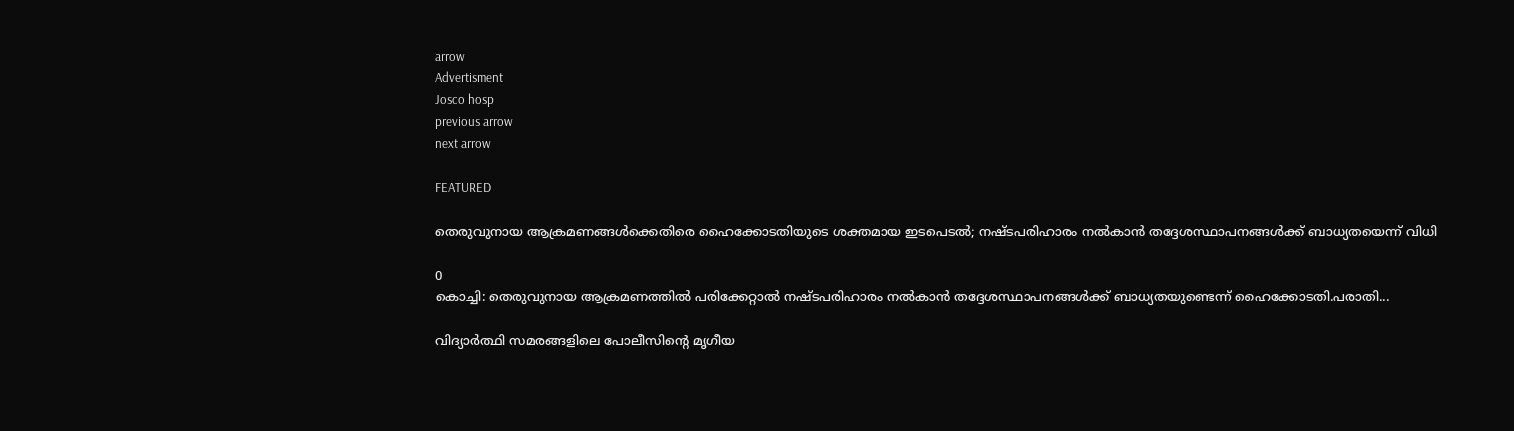arrow
Advertisment
Josco hosp
previous arrow
next arrow

FEATURED

തെരുവുനായ ആക്രമണങ്ങൾക്കെതിരെ ഹൈക്കോടതിയുടെ ശക്തമായ ഇടപെടൽ; നഷ്ടപരിഹാരം നൽകാൻ തദ്ദേശസ്ഥാപനങ്ങൾക്ക് ബാധ്യതയെന്ന് വിധി

0
കൊച്ചി: തെരുവുനായ ആക്രമണത്തില്‍ പരിക്കേറ്റാല്‍ നഷ്ടപരിഹാരം നല്‍കാന്‍ തദ്ദേശസ്ഥാപനങ്ങള്‍ക്ക് ബാധ്യതയുണ്ടെന്ന് ഹൈക്കോടതി.പരാതി...

വിദ്യാർത്ഥി സമരങ്ങളിലെ പോലീസിന്റെ മൃഗീയ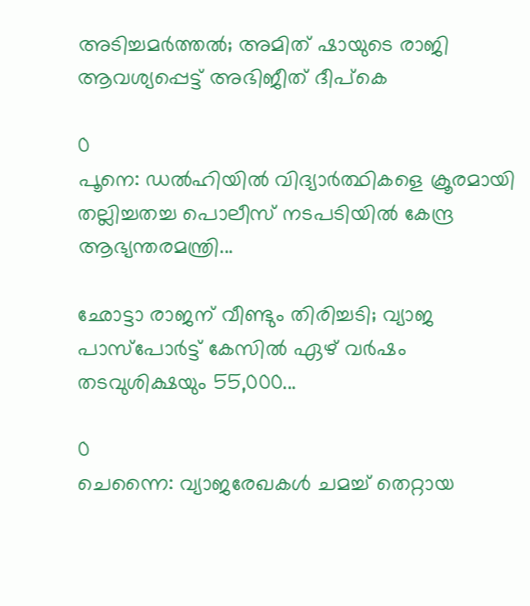അടിച്ചമർത്തൽ; അമിത് ഷായുടെ രാജി ആവശ്യപ്പെട്ട് അഭിജീത് ദീപ്‌കെ

0
പൂനെ: ഡല്‍ഹിയില്‍ വിദ്യാര്‍ത്ഥികളെ ക്രൂരമായി തല്ലിച്ചതച്ച പൊലീസ് നടപടിയില്‍ കേന്ദ്ര ആഭ്യന്തരമന്ത്രി...

ഛോട്ടാ രാജന് വീണ്ടും തിരിച്ചടി; വ്യാജ പാസ്‌പോർട്ട് കേസിൽ ഏഴ് വർഷം തടവുശിക്ഷയും 55,000...

0
ചെന്നൈ: വ്യാജരേഖകള്‍ ചമച്ച് തെറ്റായ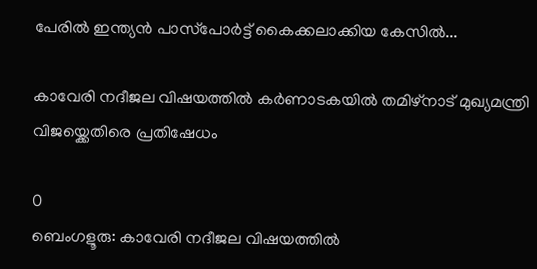പേരില്‍ ഇന്ത്യന്‍ പാസ്‌പോര്‍ട്ട് കൈക്കലാക്കിയ കേസില്‍...

കാവേരി നദീജല വിഷയത്തിൽ കർണാടകയിൽ തമിഴ്നാട് മുഖ്യമന്ത്രി വിജയ്ക്കെതിരെ പ്രതിഷേധം

0
ബെംഗളൂരു: കാവേരി നദീജല വിഷയത്തിൽ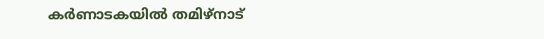കർണാടകയിൽ തമിഴ്നാട്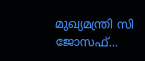മുഖ്യമന്ത്രി സി ജോസഫ്...